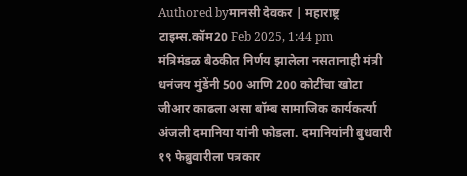Authored byमानसी देवकर | महाराष्ट्र टाइम्स.कॉम20 Feb 2025, 1:44 pm
मंत्रिमंडळ बैठकीत निर्णय झालेला नसतानाही मंत्री धनंजय मुंडेंनी 500 आणि 200 कोटींचा खोटा जीआर काढला असा बॉम्ब सामाजिक कार्यकर्त्या अंजली दमानिया यांनी फोडला. दमानियांनी बुधवारी १९ फेब्रुवारीला पत्रकार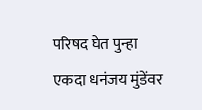परिषद घेत पुन्हा एकदा धनंजय मुंडेंवर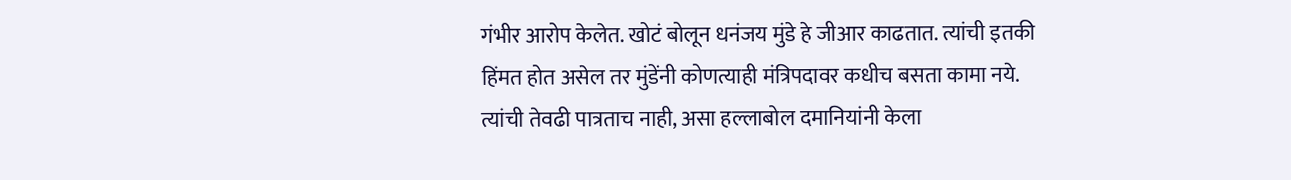गंभीर आरोप केलेत. खोटं बोलून धनंजय मुंडे हे जीआर काढतात. त्यांची इतकी हिंमत होत असेल तर मुंडेंनी कोणत्याही मंत्रिपदावर कधीच बसता कामा नये. त्यांची तेवढी पात्रताच नाही, असा हल्लाबोल दमानियांनी केला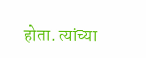होता. त्यांच्या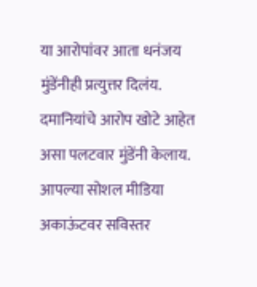या आरोपांवर आता धनंजय मुंडेंनीही प्रत्युत्तर दिलंय. दमानियांचे आरोप खोटे आहेत असा पलटवार मुंडेंनी केलाय. आपल्या सोशल मीडिया अकाऊंटवर सविस्तर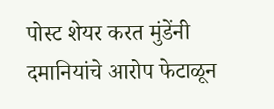पोस्ट शेयर करत मुंडेंनी दमानियांचे आरोप फेटाळून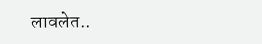लावलेत..